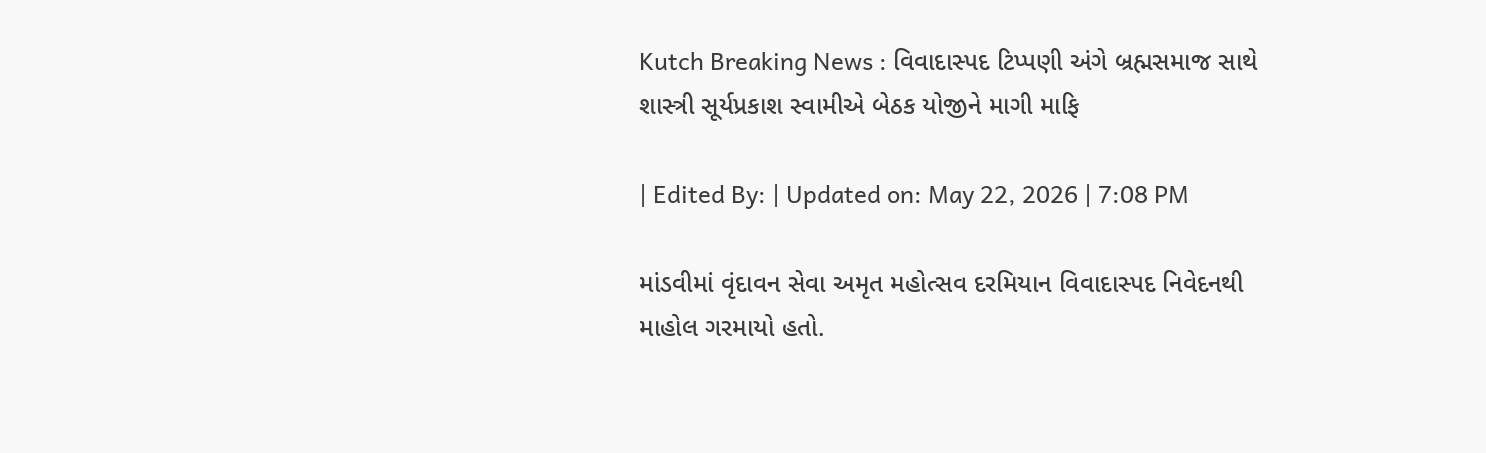Kutch Breaking News : વિવાદાસ્પદ ટિપ્પણી અંગે બ્રહ્મસમાજ સાથે શાસ્ત્રી સૂર્યપ્રકાશ સ્વામીએ બેઠક યોજીને માગી માફિ

| Edited By: | Updated on: May 22, 2026 | 7:08 PM

માંડવીમાં વૃંદાવન સેવા અમૃત મહોત્સવ દરમિયાન વિવાદાસ્પદ નિવેદનથી માહોલ ગરમાયો હતો.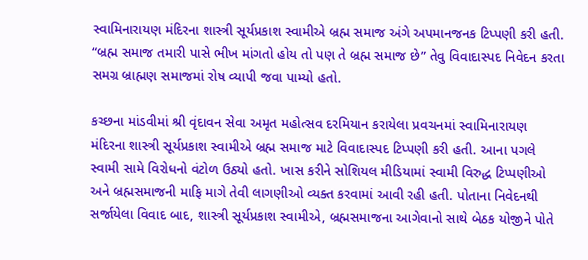સ્વામિનારાયણ મંદિરના શાસ્ત્રી સૂર્યપ્રકાશ સ્વામીએ બ્રહ્મ સમાજ અંગે અપમાનજનક ટિપ્પણી કરી હતી. “બ્રહ્મ સમાજ તમારી પાસે ભીખ માંગતો હોય તો પણ તે બ્રહ્મ સમાજ છે” તેવુ વિવાદાસ્પદ નિવેદન કરતા સમગ્ર બ્રાહ્મણ સમાજમાં રોષ વ્યાપી જવા પામ્યો હતો.

કચ્છના માંડવીમાં શ્રી વૃંદાવન સેવા અમૃત મહોત્સવ દરમિયાન કરાયેલા પ્રવચનમાં સ્વામિનારાયણ મંદિરના શાસ્ત્રી સૂર્યપ્રકાશ સ્વામીએ બ્રહ્મ સમાજ માટે વિવાદાસ્પદ ટિપ્પણી કરી હતી. આના પગલે સ્વામી સામે વિરોધનો વંટોળ ઉઠ્યો હતો. ખાસ કરીને સોશિયલ મીડિયામાં સ્વામી વિરુદ્ધ ટિપ્પણીઓ અને બ્રહ્મસમાજની માફિ માગે તેવી લાગણીઓ વ્યક્ત કરવામાં આવી રહી હતી. પોતાના નિવેદનથી સર્જાયેલા વિવાદ બાદ, શાસ્ત્રી સૂર્યપ્રકાશ સ્વામીએ, બ્રહ્મસમાજના આગેવાનો સાથે બેઠક યોજીને પોતે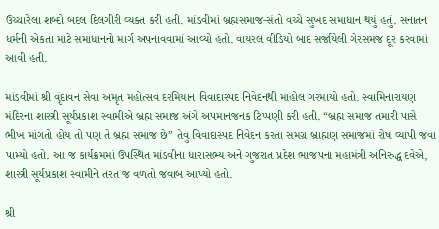ઉચ્ચારેલા શબ્દો બદલ દિલગીરી વ્યક્ત કરી હતી. માંડવીમાં બ્રહ્મસમાજ-સંતો વચ્ચે સુખદ સમાધાન થયું હતું. સનાતન ધર્મની એકતા માટે સમાધાનનો માર્ગ અપનાવવામાં આવ્યો હતો. વાયરલ વીડિયો બાદ સર્જાયેલી ગેરસમજ દૂર કરવામાં આવી હતી.

માંડવીમાં શ્રી વૃંદાવન સેવા અમૃત મહોત્સવ દરમિયાન વિવાદાસ્પદ નિવેદનથી માહોલ ગરમાયો હતો. સ્વામિનારાયણ મંદિરના શાસ્ત્રી સૂર્યપ્રકાશ સ્વામીએ બ્રહ્મ સમાજ અંગે અપમાનજનક ટિપ્પણી કરી હતી. “બ્રહ્મ સમાજ તમારી પાસે ભીખ માંગતો હોય તો પણ તે બ્રહ્મ સમાજ છે” તેવુ વિવાદાસ્પદ નિવેદન કરતા સમગ્ર બ્રાહ્મણ સમાજમાં રોષ વ્યાપી જવા પામ્યો હતો. આ જ કાર્યક્રમમાં ઉપસ્થિત માંડવીના ધારાસભ્ય અને ગુજરાત પ્રદેશ ભાજપના મહામંત્રી અનિરુદ્ધ દવેએ, શાસ્ત્રી સૂર્યપ્રકાશ સ્વામીને તરત જ વળતો જવાબ આપ્યો હતો.

શ્રી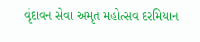વૃંદાવન સેવા અમૃત મહોત્સવ દરમિયાન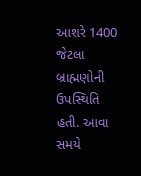આશરે 1400 જેટલા બ્રાહ્મણોની ઉપસ્થિતિ હતી. આવા સમયે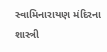સ્વામિનારાયણ મંદિરના શાસ્ત્રી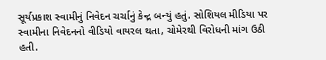સૂર્યપ્રકાશ સ્વામીનું નિવેદન ચર્ચાનું કેન્દ્ર બન્યું હતું. સોશિયલ મીડિયા પર સ્વામીના નિવેદનનો વીડિયો વાયરલ થતા, ચોમેરથી વિરોધની માંગ ઉઠી હતી.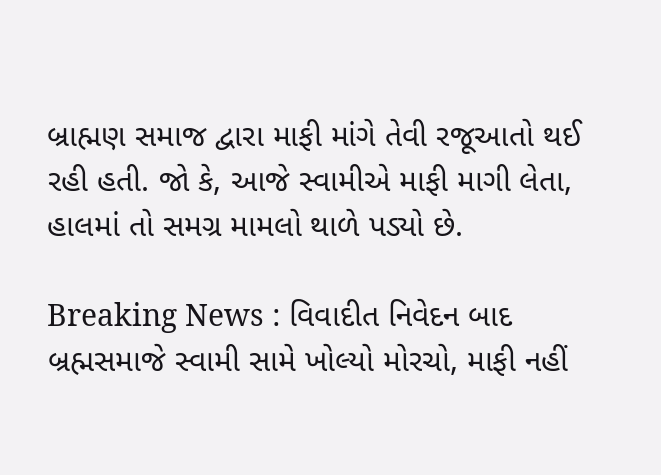બ્રાહ્મણ સમાજ દ્વારા માફી માંગે તેવી રજૂઆતો થઈ રહી હતી. જો કે, આજે સ્વામીએ માફી માગી લેતા, હાલમાં તો સમગ્ર મામલો થાળે પડ્યો છે.

Breaking News : વિવાદીત નિવેદન બાદ બ્રહ્મસમાજે સ્વામી સામે ખોલ્યો મોરચો, માફી નહીં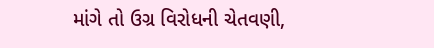માંગે તો ઉગ્ર વિરોધની ચેતવણી,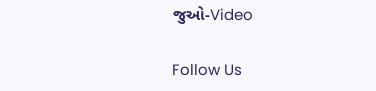જુઓ-Video

Follow Us